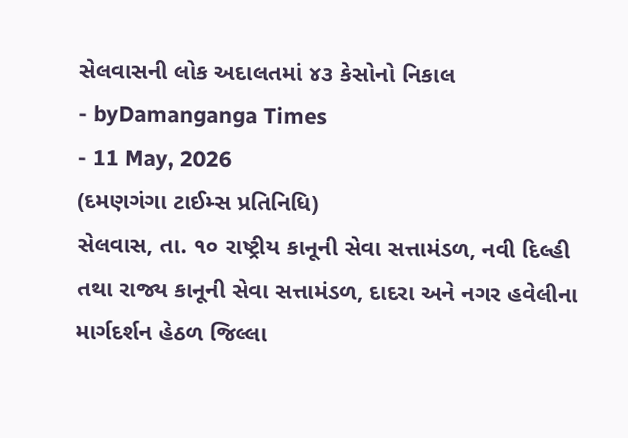સેલવાસની લોક અદાલતમાં ૪૩ કેસોનો નિકાલ
- byDamanganga Times
- 11 May, 2026
(દમણગંગા ટાઈમ્સ પ્રતિનિધિ)
સેલવાસ, તા. ૧૦ રાષ્ટ્રીય કાનૂની સેવા સત્તામંડળ, નવી દિલ્હી તથા રાજ્ય કાનૂની સેવા સત્તામંડળ, દાદરા અને નગર હવેલીના માર્ગદર્શન હેઠળ જિલ્લા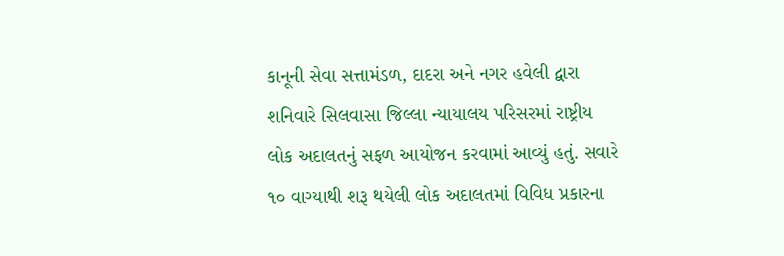કાનૂની સેવા સત્તામંડળ, દાદરા અને નગર હવેલી દ્વારા શનિવારે સિલવાસા જિલ્લા ન્યાયાલય પરિસરમાં રાષ્ટ્રીય લોક અદાલતનું સફળ આયોજન કરવામાં આવ્યું હતું. સવારે ૧૦ વાગ્યાથી શરૂ થયેલી લોક અદાલતમાં વિવિધ પ્રકારના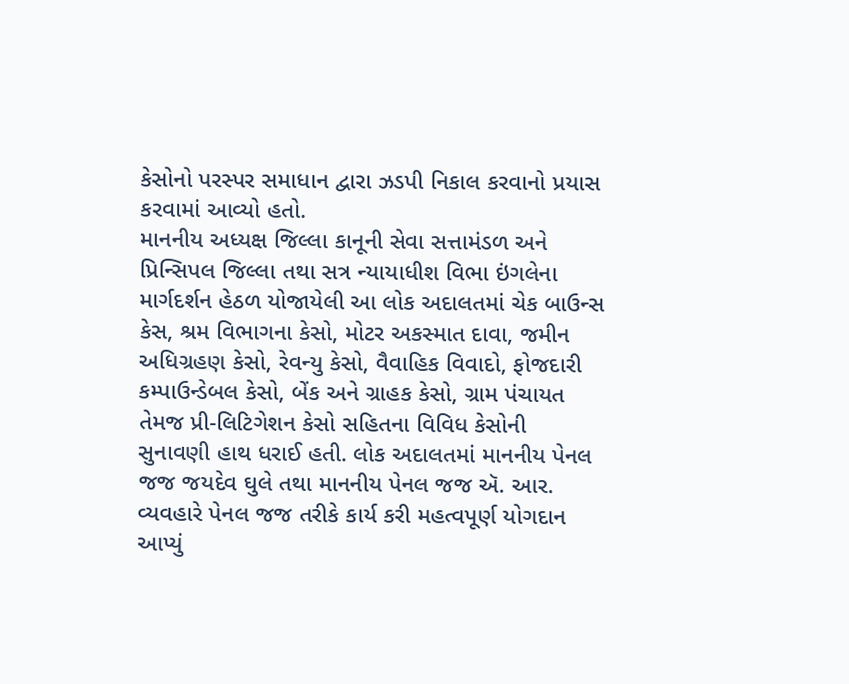કેસોનો પરસ્પર સમાધાન દ્વારા ઝડપી નિકાલ કરવાનો પ્રયાસ કરવામાં આવ્યો હતો.
માનનીય અધ્યક્ષ જિલ્લા કાનૂની સેવા સત્તામંડળ અને પ્રિન્સિપલ જિલ્લા તથા સત્ર ન્યાયાધીશ વિભા ઇંગલેના માર્ગદર્શન હેઠળ યોજાયેલી આ લોક અદાલતમાં ચેક બાઉન્સ કેસ, શ્રમ વિભાગના કેસો, મોટર અકસ્માત દાવા, જમીન અધિગ્રહણ કેસો, રેવન્યુ કેસો, વૈવાહિક વિવાદો, ફોજદારી કમ્પાઉન્ડેબલ કેસો, બેંક અને ગ્રાહક કેસો, ગ્રામ પંચાયત તેમજ પ્રી-લિટિગેશન કેસો સહિતના વિવિધ કેસોની સુનાવણી હાથ ધરાઈ હતી. લોક અદાલતમાં માનનીય પેનલ જજ જયદેવ ઘુલે તથા માનનીય પેનલ જજ ઍ. આર. વ્યવહારે પેનલ જજ તરીકે કાર્ય કરી મહત્વપૂર્ણ યોગદાન આપ્યું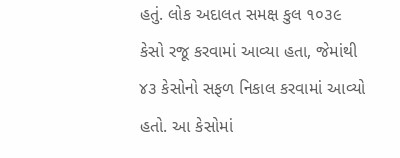હતું. લોક અદાલત સમક્ષ કુલ ૧૦૩૯ કેસો રજૂ કરવામાં આવ્યા હતા, જેમાંથી ૪૩ કેસોનો સફળ નિકાલ કરવામાં આવ્યો હતો. આ કેસોમાં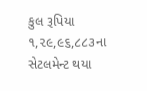કુલ રૂપિયા ૧,૨૯,૯૬,૮૮૩ના સેટલમેન્ટ થયા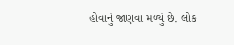હોવાનું જાણવા મળ્યું છે. લોક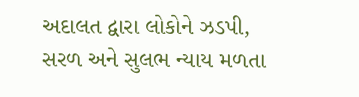અદાલત દ્વારા લોકોને ઝડપી, સરળ અને સુલભ ન્યાય મળતા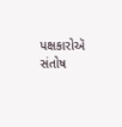પક્ષકારોઍ સંતોષ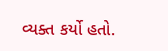વ્યક્ત કર્યો હતો.